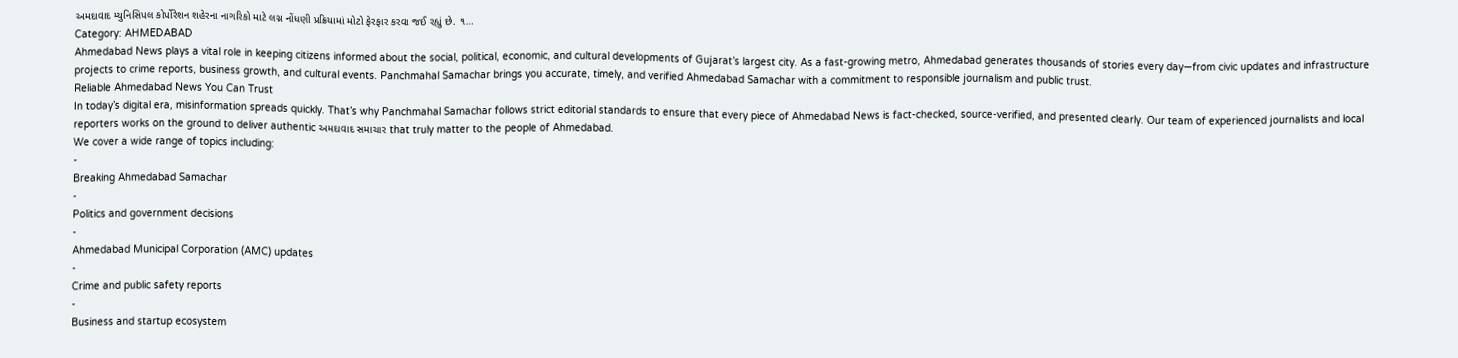અમદાવાદ મ્યુનિસિપલ કોર્પોરેશન શહેરના નાગરિકો માટે લગ્ન નોંધણી પ્રક્રિયામાં મોટો ફેરફાર કરવા જઈ રહ્યું છે. ૧…
Category: AHMEDABAD
Ahmedabad News plays a vital role in keeping citizens informed about the social, political, economic, and cultural developments of Gujarat’s largest city. As a fast-growing metro, Ahmedabad generates thousands of stories every day—from civic updates and infrastructure projects to crime reports, business growth, and cultural events. Panchmahal Samachar brings you accurate, timely, and verified Ahmedabad Samachar with a commitment to responsible journalism and public trust.
Reliable Ahmedabad News You Can Trust
In today’s digital era, misinformation spreads quickly. That’s why Panchmahal Samachar follows strict editorial standards to ensure that every piece of Ahmedabad News is fact-checked, source-verified, and presented clearly. Our team of experienced journalists and local reporters works on the ground to deliver authentic અમદાવાદ સમાચાર that truly matter to the people of Ahmedabad.
We cover a wide range of topics including:
-
Breaking Ahmedabad Samachar
-
Politics and government decisions
-
Ahmedabad Municipal Corporation (AMC) updates
-
Crime and public safety reports
-
Business and startup ecosystem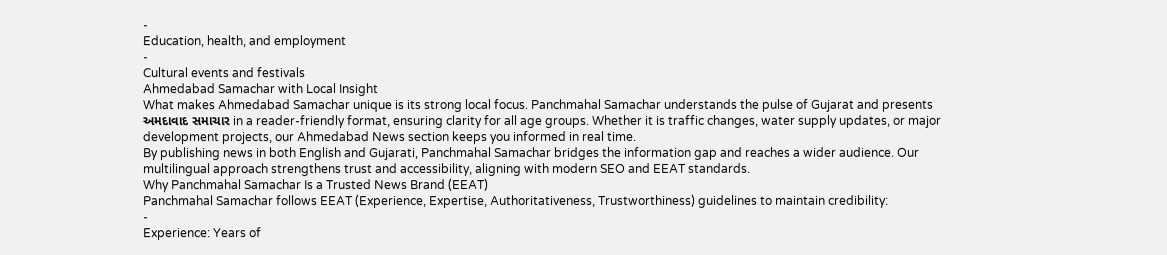-
Education, health, and employment
-
Cultural events and festivals
Ahmedabad Samachar with Local Insight
What makes Ahmedabad Samachar unique is its strong local focus. Panchmahal Samachar understands the pulse of Gujarat and presents અમદાવાદ સમાચાર in a reader-friendly format, ensuring clarity for all age groups. Whether it is traffic changes, water supply updates, or major development projects, our Ahmedabad News section keeps you informed in real time.
By publishing news in both English and Gujarati, Panchmahal Samachar bridges the information gap and reaches a wider audience. Our multilingual approach strengthens trust and accessibility, aligning with modern SEO and EEAT standards.
Why Panchmahal Samachar Is a Trusted News Brand (EEAT)
Panchmahal Samachar follows EEAT (Experience, Expertise, Authoritativeness, Trustworthiness) guidelines to maintain credibility:
-
Experience: Years of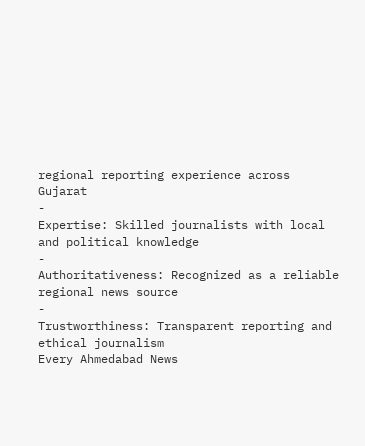regional reporting experience across Gujarat
-
Expertise: Skilled journalists with local and political knowledge
-
Authoritativeness: Recognized as a reliable regional news source
-
Trustworthiness: Transparent reporting and ethical journalism
Every Ahmedabad News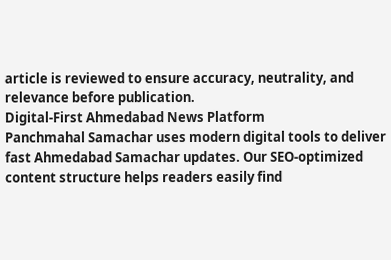article is reviewed to ensure accuracy, neutrality, and relevance before publication.
Digital-First Ahmedabad News Platform
Panchmahal Samachar uses modern digital tools to deliver fast Ahmedabad Samachar updates. Our SEO-optimized content structure helps readers easily find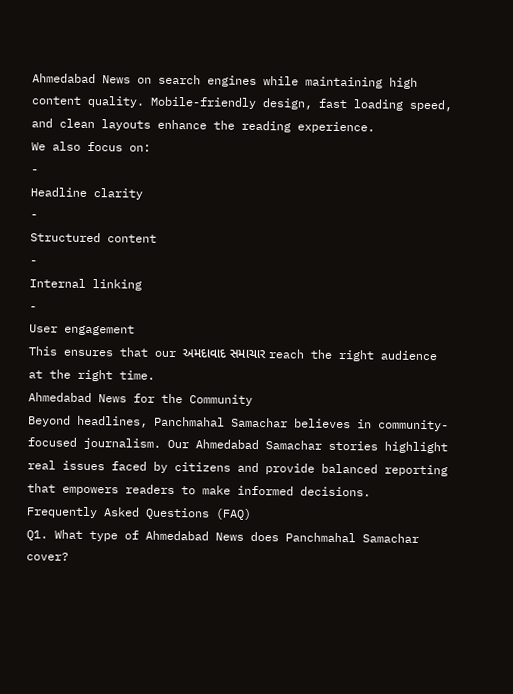Ahmedabad News on search engines while maintaining high content quality. Mobile-friendly design, fast loading speed, and clean layouts enhance the reading experience.
We also focus on:
-
Headline clarity
-
Structured content
-
Internal linking
-
User engagement
This ensures that our અમદાવાદ સમાચાર reach the right audience at the right time.
Ahmedabad News for the Community
Beyond headlines, Panchmahal Samachar believes in community-focused journalism. Our Ahmedabad Samachar stories highlight real issues faced by citizens and provide balanced reporting that empowers readers to make informed decisions.
Frequently Asked Questions (FAQ)
Q1. What type of Ahmedabad News does Panchmahal Samachar cover?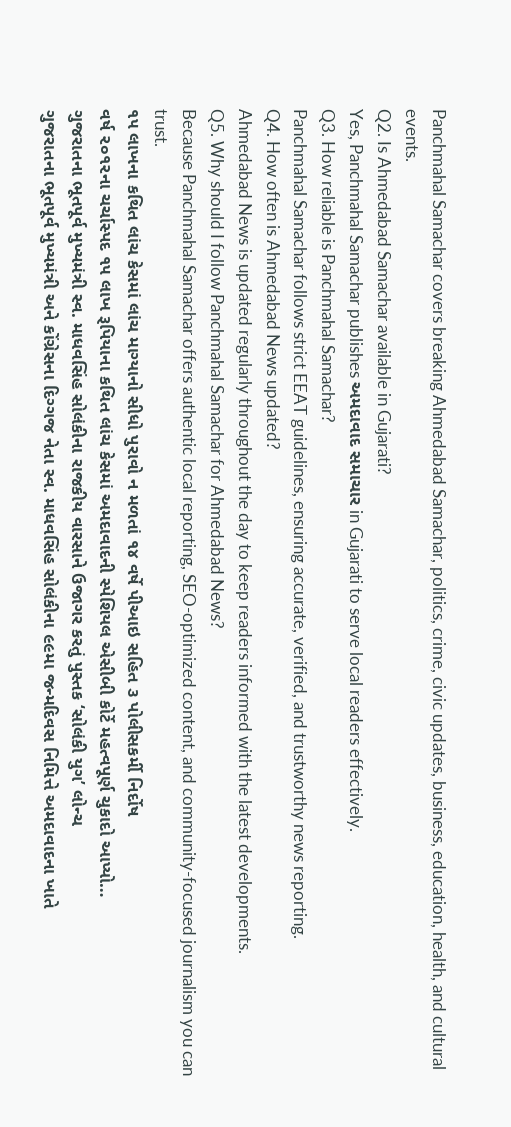Panchmahal Samachar covers breaking Ahmedabad Samachar, politics, crime, civic updates, business, education, health, and cultural events.
Q2. Is Ahmedabad Samachar available in Gujarati?
Yes, Panchmahal Samachar publishes અમદાવાદ સમાચાર in Gujarati to serve local readers effectively.
Q3. How reliable is Panchmahal Samachar?
Panchmahal Samachar follows strict EEAT guidelines, ensuring accurate, verified, and trustworthy news reporting.
Q4. How often is Ahmedabad News updated?
Ahmedabad News is updated regularly throughout the day to keep readers informed with the latest developments.
Q5. Why should I follow Panchmahal Samachar for Ahmedabad News?
Because Panchmahal Samachar offers authentic local reporting, SEO-optimized content, and community-focused journalism you can trust.
૧૫ લાખના કથિત લાંચ કેસમાં લાંચ માગ્યાનો સીધો પુરાવો ન મળતાં ૧૪ વર્ષે પીઆઇ સહિત ૩ પોલીસકર્મી નિર્દોષ
વર્ષ ૨૦૧૨ના ચર્ચાસ્પદ ૧૫ લાખ રૂપિયાના કથિત લાંચ કેસમાં અમદાવાદની સ્પેશિયલ એસીબી કોર્ટે મહત્વપૂર્ણ ચુકાદો આપ્યો…
ગુજરાતના ભૂતપૂર્વ મુખ્યમંત્રી સ્વ. માધવસિંહ સોલંકીના રાજકીય વારસાને ઉજાગર કરતું પુસ્તક ‘સોલંકી યુગ’ લોન્ચ
ગુજરાતના ભૂતપૂર્વ મુખ્યમંત્રી અને કોંગ્રેસના દિગ્ગજ નેતા સ્વ. માધવસિંહ સોલંકીના ૯૯મા જન્મદિવસ નિમિત્તે અમદાવાદના ખાતે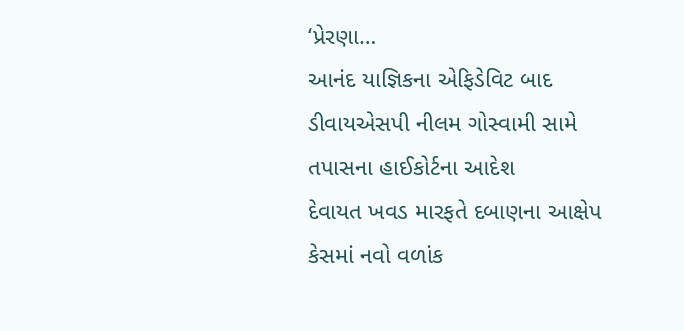‘પ્રેરણા…
આનંદ યાજ્ઞિકના એફિડેવિટ બાદ ડીવાયએસપી નીલમ ગોસ્વામી સામે તપાસના હાઈકોર્ટના આદેશ
દેવાયત ખવડ મારફતે દબાણના આક્ષેપ કેસમાં નવો વળાંક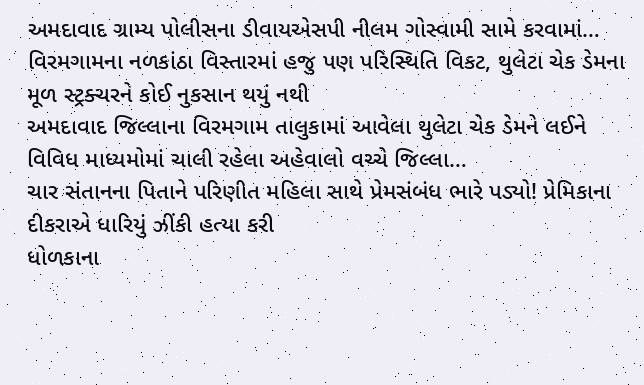અમદાવાદ ગ્રામ્ય પોલીસના ડીવાયએસપી નીલમ ગોસ્વામી સામે કરવામાં…
વિરમગામના નળકાંઠા વિસ્તારમાં હજુ પણ પરિસ્થિતિ વિકટ, થુલેટા ચેક ડેમના મૂળ સ્ટ્રક્ચરને કોઈ નુકસાન થયું નથી
અમદાવાદ જિલ્લાના વિરમગામ તાલુકામાં આવેલા થુલેટા ચેક ડેમને લઈને વિવિધ માધ્યમોમાં ચાલી રહેલા અહેવાલો વચ્ચે જિલ્લા…
ચાર સંતાનના પિતાને પરિણીત મહિલા સાથે પ્રેમસંબંધ ભારે પડ્યો! પ્રેમિકાના દીકરાએ ધારિયું ઝીંકી હત્યા કરી
ધોળકાના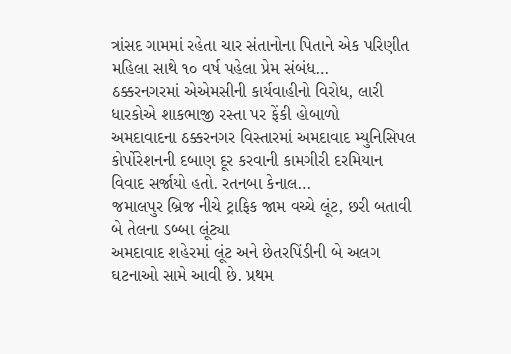ત્રાંસદ ગામમાં રહેતા ચાર સંતાનોના પિતાને એક પરિણીત મહિલા સાથે ૧૦ વર્ષ પહેલા પ્રેમ સંબંધ…
ઠક્કરનગરમાં એએમસીની કાર્યવાહીનો વિરોધ, લારી ધારકોએ શાકભાજી રસ્તા પર ફેંકી હોબાળો
અમદાવાદના ઠક્કરનગર વિસ્તારમાં અમદાવાદ મ્યુનિસિપલ કોર્પોરેશનની દબાણ દૂર કરવાની કામગીરી દરમિયાન વિવાદ સર્જાયો હતો. રતનબા કેનાલ…
જમાલપુર બ્રિજ નીચે ટ્રાફિક જામ વચ્ચે લૂંટ, છરી બતાવી બે તેલના ડબ્બા લૂંટ્યા
અમદાવાદ શહેરમાં લૂંટ અને છેતરપિંડીની બે અલગ ઘટનાઓ સામે આવી છે. પ્રથમ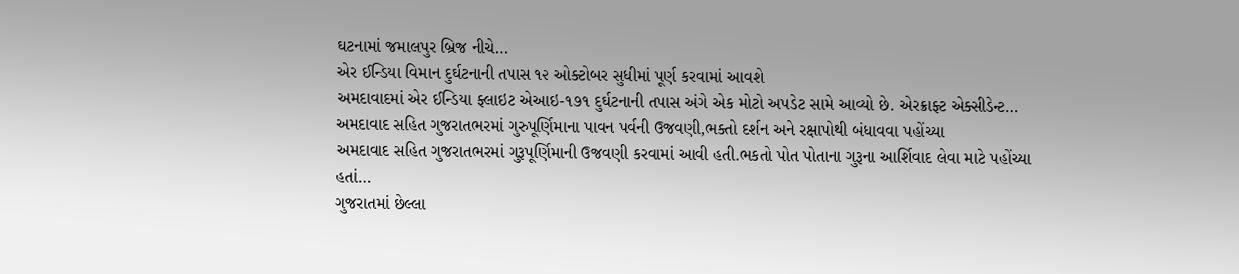ઘટનામાં જમાલપુર બ્રિજ નીચે…
એર ઈન્ડિયા વિમાન દુર્ઘટનાની તપાસ ૧૨ ઓક્ટોબર સુધીમાં પૂર્ણ કરવામાં આવશે
અમદાવાદમાં એર ઈન્ડિયા ફ્લાઇટ એઆઇ-૧૭૧ દુર્ઘટનાની તપાસ અંગે એક મોટો અપડેટ સામે આવ્યો છે. એરક્રાફ્ટ એક્સીડેન્ટ…
અમદાવાદ સહિત ગુજરાતભરમાં ગુરુપૂર્ણિમાના પાવન પર્વની ઉજવણી,ભક્તો દર્શન અને રક્ષાપોથી બંધાવવા પહોંચ્યા
અમદાવાદ સહિત ગુજરાતભરમાં ગુરૂપૂર્ણિમાની ઉજવણી કરવામાં આવી હતી.ભકતો પોત પોતાના ગુરૂના આર્શિવાદ લેવા માટે પહોંચ્યા હતાં…
ગુજરાતમાં છેલ્લા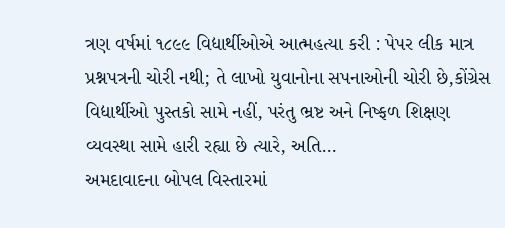ત્રણ વર્ષમાં ૧૮૯૯ વિદ્યાર્થીઓએ આત્મહત્યા કરી : પેપર લીક માત્ર પ્રશ્નપત્રની ચોરી નથી; તે લાખો યુવાનોના સપનાઓની ચોરી છે,કોંગ્રેસ
વિદ્યાર્થીઓ પુસ્તકો સામે નહીં, પરંતુ ભ્રષ્ટ અને નિષ્ફળ શિક્ષણ વ્યવસ્થા સામે હારી રહ્યા છે ત્યારે, અતિ…
અમદાવાદના બોપલ વિસ્તારમાં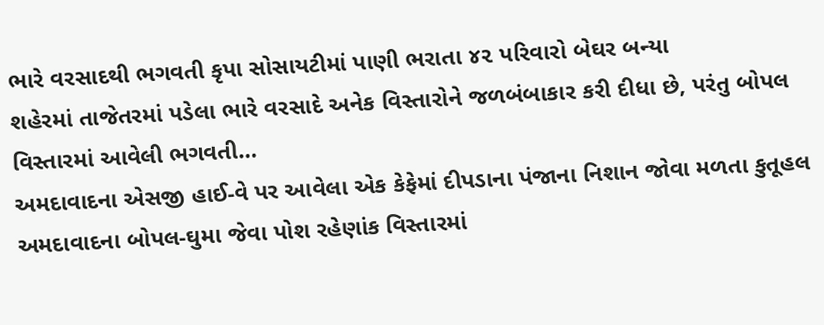ભારે વરસાદથી ભગવતી કૃપા સોસાયટીમાં પાણી ભરાતા ૪૨ પરિવારો બેઘર બન્યા
શહેરમાં તાજેતરમાં પડેલા ભારે વરસાદે અનેક વિસ્તારોને જળબંબાકાર કરી દીધા છે, પરંતુ બોપલ વિસ્તારમાં આવેલી ભગવતી…
અમદાવાદના એસજી હાઈ-વે પર આવેલા એક કેફેમાં દીપડાના પંજાના નિશાન જોવા મળતા કુતૂહલ
અમદાવાદના બોપલ-ઘુમા જેવા પોશ રહેણાંક વિસ્તારમાં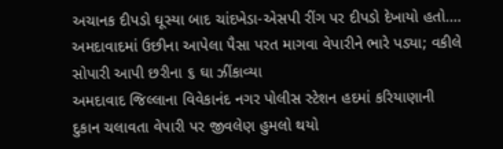અચાનક દીપડો ઘૂસ્યા બાદ ચાંદખેડા-એસપી રીંગ પર દીપડો દેખાયો હતો.…
અમદાવાદમાં ઉછીના આપેલા પૈસા પરત માગવા વેપારીને ભારે પડ્યા; વકીલે સોપારી આપી છરીના ૬ ઘા ઝીંકાવ્યા
અમદાવાદ જિલ્લાના વિવેકાનંદ નગર પોલીસ સ્ટેશન હદમાં કરિયાણાની દુકાન ચલાવતા વેપારી પર જીવલેણ હુમલો થયો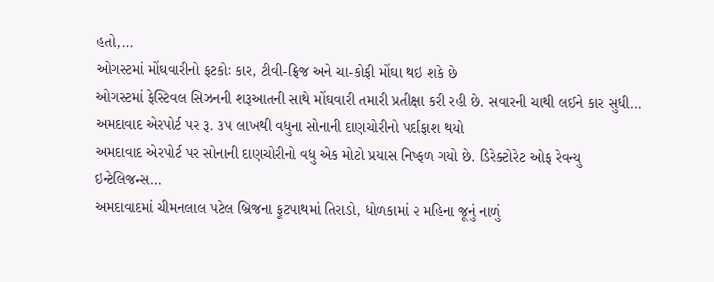હતો,…
ઓગસ્ટમાં મોંઘવારીનો ફટકોઃ કાર, ટીવી-ફ્રિજ અને ચા-કોફી મોંઘા થઇ શકે છે
ઓગસ્ટમાં ફેસ્ટિવલ સિઝનની શરૂઆતની સાથે મોંઘવારી તમારી પ્રતીક્ષા કરી રહી છે. સવારની ચાથી લઈને કાર સુધી…
અમદાવાદ એરપોર્ટ પર રૂ. ૩૫ લાખથી વધુના સોનાની દાણચોરીનો પર્દાફાશ થયો
અમદાવાદ એરપોર્ટ પર સોનાની દાણચોરીનો વધુ એક મોટો પ્રયાસ નિષ્ફળ ગયો છે. ડિરેક્ટોરેટ ઓફ રેવન્યુ ઇન્ટેલિજન્સ…
અમદાવાદમાં ચીમનલાલ પટેલ બ્રિજના ફૂટપાથમાં તિરાડો, ધોળકામાં ૨ મહિના જૂનું નાળું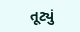તૂટ્યું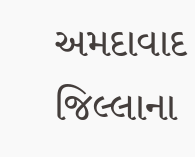અમદાવાદ જિલ્લાના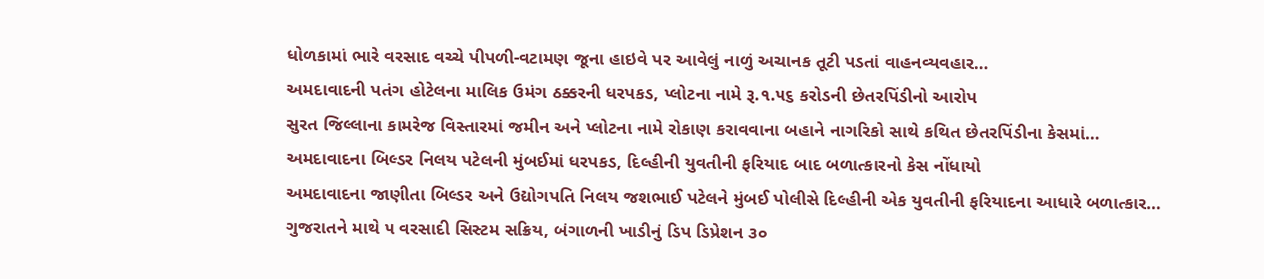ધોળકામાં ભારે વરસાદ વચ્ચે પીપળી-વટામણ જૂના હાઇવે પર આવેલું નાળું અચાનક તૂટી પડતાં વાહનવ્યવહાર…
અમદાવાદની પતંગ હોટેલના માલિક ઉમંગ ઠક્કરની ધરપકડ, પ્લોટના નામે રૂ.૧.૫૬ કરોડની છેતરપિંડીનો આરોપ
સુરત જિલ્લાના કામરેજ વિસ્તારમાં જમીન અને પ્લોટના નામે રોકાણ કરાવવાના બહાને નાગરિકો સાથે કથિત છેતરપિંડીના કેસમાં…
અમદાવાદના બિલ્ડર નિલય પટેલની મુંબઈમાં ધરપકડ, દિલ્હીની યુવતીની ફરિયાદ બાદ બળાત્કારનો કેસ નોંધાયો
અમદાવાદના જાણીતા બિલ્ડર અને ઉદ્યોગપતિ નિલય જશભાઈ પટેલને મુંબઈ પોલીસે દિલ્હીની એક યુવતીની ફરિયાદના આધારે બળાત્કાર…
ગુજરાતને માથે ૫ વરસાદી સિસ્ટમ સક્રિય, બંગાળની ખાડીનું ડિપ ડિપ્રેશન ૩૦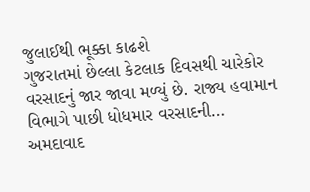જુલાઈથી ભૂક્કા કાઢશે
ગુજરાતમાં છેલ્લા કેટલાક દિવસથી ચારેકોર વરસાદનું જાર જાવા મળ્યું છે. રાજ્ય હવામાન વિભાગે પાછી ધોધમાર વરસાદની…
અમદાવાદ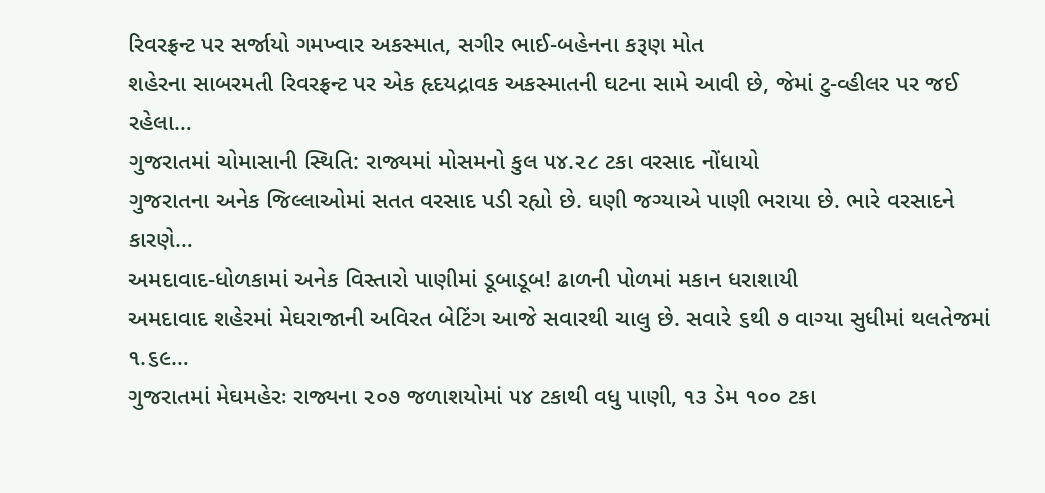રિવરફ્રન્ટ પર સર્જાયો ગમખ્વાર અકસ્માત, સગીર ભાઈ-બહેનના કરૂણ મોત
શહેરના સાબરમતી રિવરફ્રન્ટ પર એક હૃદયદ્રાવક અકસ્માતની ઘટના સામે આવી છે, જેમાં ટુ-વ્હીલર પર જઈ રહેલા…
ગુજરાતમાં ચોમાસાની સ્થિતિ: રાજ્યમાં મોસમનો કુલ ૫૪.૨૮ ટકા વરસાદ નોંધાયો
ગુજરાતના અનેક જિલ્લાઓમાં સતત વરસાદ પડી રહ્યો છે. ઘણી જગ્યાએ પાણી ભરાયા છે. ભારે વરસાદને કારણે…
અમદાવાદ-ધોળકામાં અનેક વિસ્તારો પાણીમાં ડૂબાડૂબ! ઢાળની પોળમાં મકાન ધરાશાયી
અમદાવાદ શહેરમાં મેઘરાજાની અવિરત બેટિંગ આજે સવારથી ચાલુ છે. સવારે ૬થી ૭ વાગ્યા સુધીમાં થલતેજમાં ૧.૬૯…
ગુજરાતમાં મેઘમહેરઃ રાજ્યના ૨૦૭ જળાશયોમાં ૫૪ ટકાથી વધુ પાણી, ૧૩ ડેમ ૧૦૦ ટકા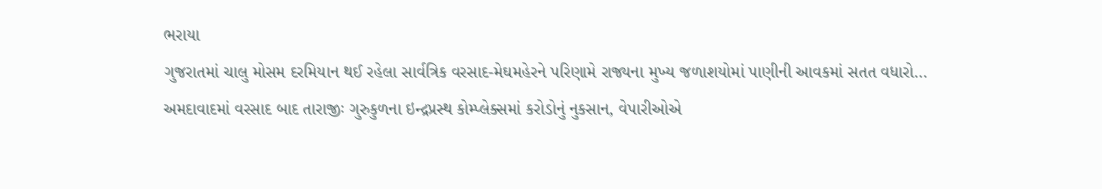ભરાયા
ગુજરાતમાં ચાલુ મોસમ દરમિયાન થઈ રહેલા સાર્વત્રિક વરસાદ-મેઘમહેરને પરિણામે રાજ્યના મુખ્ય જળાશયોમાં પાણીની આવકમાં સતત વધારો…
અમદાવાદમાં વરસાદ બાદ તારાજીઃ ગુરુકુળના ઇન્દ્રપ્રસ્થ કોમ્પ્લેક્સમાં કરોડોનું નુકસાન, વેપારીઓએ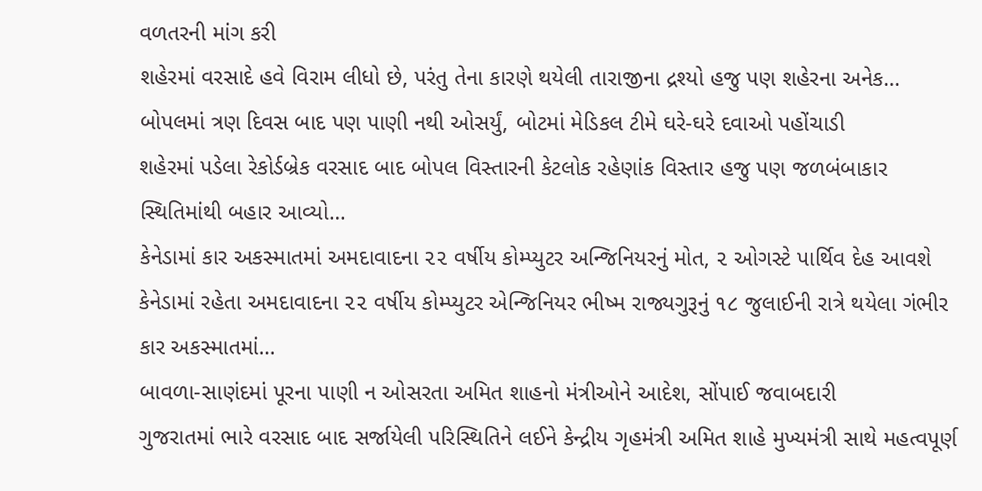વળતરની માંગ કરી
શહેરમાં વરસાદે હવે વિરામ લીધો છે, પરંતુ તેના કારણે થયેલી તારાજીના દ્રશ્યો હજુ પણ શહેરના અનેક…
બોપલમાં ત્રણ દિવસ બાદ પણ પાણી નથી ઓસર્યું, બોટમાં મેડિકલ ટીમે ઘરે-ઘરે દવાઓ પહોંચાડી
શહેરમાં પડેલા રેકોર્ડબ્રેક વરસાદ બાદ બોપલ વિસ્તારની કેટલોક રહેણાંક વિસ્તાર હજુ પણ જળબંબાકાર સ્થિતિમાંથી બહાર આવ્યો…
કેનેડામાં કાર અકસ્માતમાં અમદાવાદના ૨૨ વર્ષીય કોમ્પ્યુટર અન્જિનિયરનું મોત, ૨ ઓગસ્ટે પાર્થિવ દેહ આવશે
કેનેડામાં રહેતા અમદાવાદના ૨૨ વર્ષીય કોમ્પ્યુટર એન્જિનિયર ભીષ્મ રાજ્યગુરૂનું ૧૮ જુલાઈની રાત્રે થયેલા ગંભીર કાર અકસ્માતમાં…
બાવળા-સાણંદમાં પૂરના પાણી ન ઓસરતા અમિત શાહનો મંત્રીઓને આદેશ, સોંપાઈ જવાબદારી
ગુજરાતમાં ભારે વરસાદ બાદ સર્જાયેલી પરિસ્થિતિને લઈને કેન્દ્રીય ગૃહમંત્રી અમિત શાહે મુખ્યમંત્રી સાથે મહત્વપૂર્ણ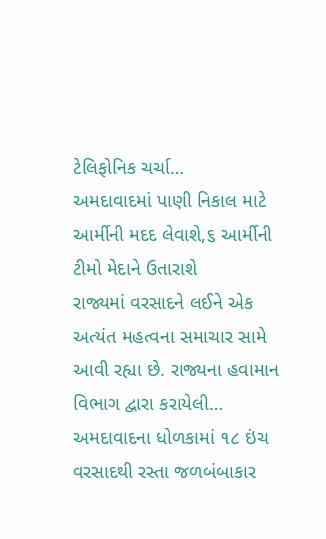ટેલિફોનિક ચર્ચા…
અમદાવાદમાં પાણી નિકાલ માટે આર્મીની મદદ લેવાશે,૬ આર્મીની ટીમો મેદાને ઉતારાશે
રાજ્યમાં વરસાદને લઈને એક અત્યંત મહત્વના સમાચાર સામે આવી રહ્યા છે. રાજ્યના હવામાન વિભાગ દ્વારા કરાયેલી…
અમદાવાદના ધોળકામાં ૧૮ ઇંચ વરસાદથી રસ્તા જળબંબાકાર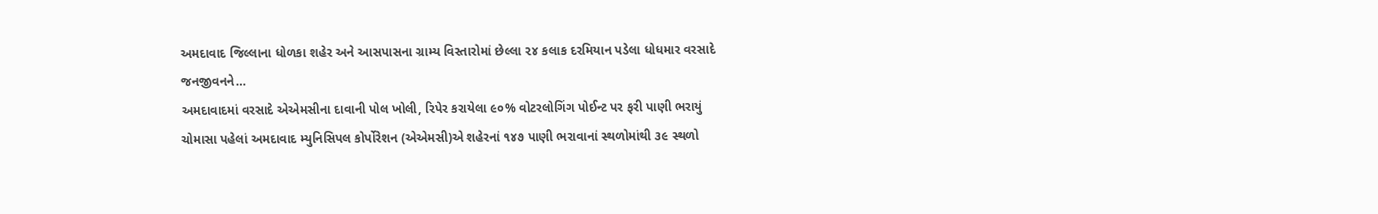અમદાવાદ જિલ્લાના ધોળકા શહેર અને આસપાસના ગ્રામ્ય વિસ્તારોમાં છેલ્લા ૨૪ કલાક દરમિયાન પડેલા ધોધમાર વરસાદે જનજીવનને…
અમદાવાદમાં વરસાદે એએમસીના દાવાની પોલ ખોલી, રિપેર કરાયેલા ૯૦% વોટરલોગિંગ પોઈન્ટ પર ફરી પાણી ભરાયું
ચોમાસા પહેલાં અમદાવાદ મ્યુનિસિપલ કોર્પોરેશન (એએમસી)એ શહેરનાં ૧૪૭ પાણી ભરાવાનાં સ્થળોમાંથી ૩૯ સ્થળો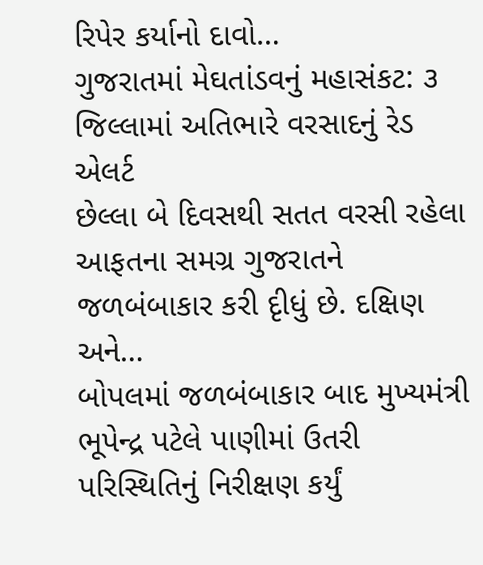રિપેર કર્યાનો દાવો…
ગુજરાતમાં મેઘતાંડવનું મહાસંકટ: ૩ જિલ્લામાં અતિભારે વરસાદનું રેડ એલર્ટ
છેલ્લા બે દિવસથી સતત વરસી રહેલા આફતના સમગ્ર ગુજરાતને જળબંબાકાર કરી દૃીધું છે. દક્ષિણ અને…
બોપલમાં જળબંબાકાર બાદ મુખ્યમંત્રી ભૂપેન્દ્ર પટેલે પાણીમાં ઉતરી પરિસ્થિતિનું નિરીક્ષણ કર્યું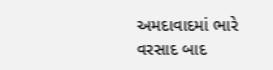અમદાવાદમાં ભારે વરસાદ બાદ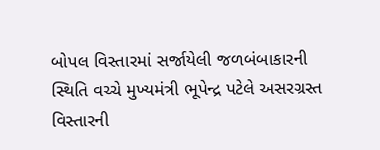બોપલ વિસ્તારમાં સર્જાયેલી જળબંબાકારની સ્થિતિ વચ્ચે મુખ્યમંત્રી ભૂપેન્દ્ર પટેલે અસરગ્રસ્ત વિસ્તારની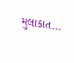મુલાકાત…